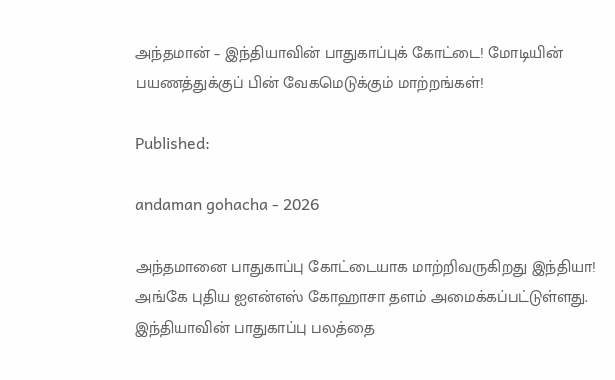அந்தமான் – இந்தியாவின் பாதுகாப்புக் கோட்டை! மோடியின் பயணத்துக்குப் பின் வேகமெடுக்கும் மாற்றங்கள்!

Published:

andaman gohacha - 2026

அந்தமானை பாதுகாப்பு கோட்டையாக மாற்றிவருகிறது இந்தியா! அங்கே புதிய ஐஎன்எஸ் கோஹாசா தளம் அமைக்கப்பட்டுள்ளது. இந்தியாவின் பாதுகாப்பு பலத்தை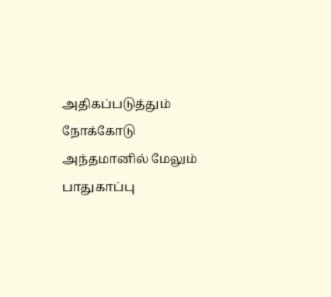அதிகப்படுத்தும் நோக்கோடு அந்தமானில் மேலும் பாதுகாப்பு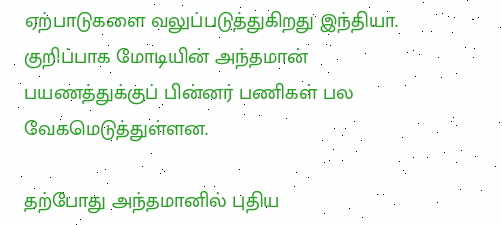ஏற்பாடுகளை வலுப்படுத்துகிறது இந்தியா. குறிப்பாக மோடியின் அந்தமான் பயணத்துக்குப் பின்னர் பணிகள் பல வேகமெடுத்துள்ளன.

தற்போது அந்தமானில் புதிய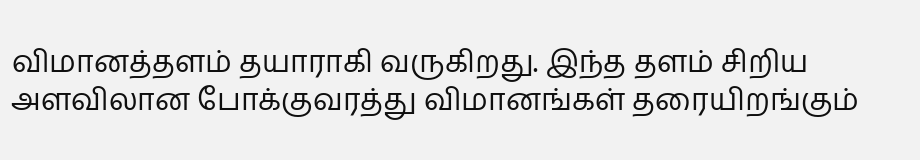விமானத்தளம் தயாராகி வருகிறது. இந்த தளம் சிறிய அளவிலான போக்குவரத்து விமானங்கள் தரையிறங்கும்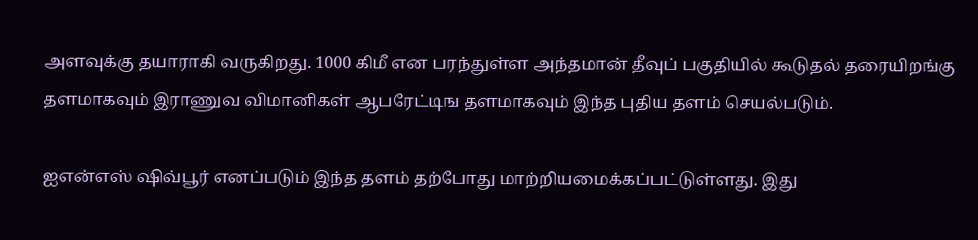அளவுக்கு தயாராகி வருகிறது. 1000 கிமீ என பரந்துள்ள அந்தமான் தீவுப் பகுதியில் கூடுதல் தரையிறங்கு தளமாகவும் இராணுவ விமானிகள் ஆபரேட்டிங தளமாகவும் இந்த புதிய தளம் செயல்படும்.

ஐஎன்எஸ் ஷிவ்பூர் எனப்படும் இந்த தளம் தற்போது மாற்றியமைக்கப்பட்டுள்ளது. இது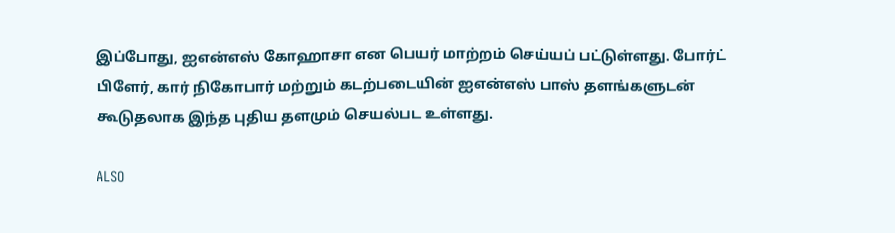இப்போது, ஐஎன்எஸ் கோஹாசா என பெயர் மாற்றம் செய்யப் பட்டுள்ளது. போர்ட் பிளேர், கார் நிகோபார் மற்றும் கடற்படையின் ஐஎன்எஸ் பாஸ் தளங்களுடன் கூடுதலாக இந்த புதிய தளமும் செயல்பட உள்ளது.

ALSO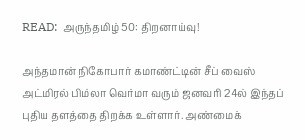READ:  அருந்தமிழ் 50: திறனாய்வு!

அந்தமான் நிகோபார் கமாண்ட்டின் சீப் வைஸ் அட்மிரல் பிம்லா வெர்மா வரும் ஜனவரி 24ல் இந்தப் புதிய தளத்தை திறக்க உள்ளார். அண்மைக்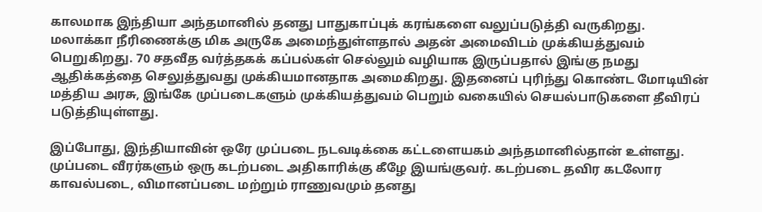காலமாக இந்தியா அந்தமானில் தனது பாதுகாப்புக் கரங்களை வலுப்படுத்தி வருகிறது. மலாக்கா நீரிணைக்கு மிக அருகே அமைந்துள்ளதால் அதன் அமைவிடம் முக்கியத்துவம் பெறுகிறது. 70 சதவீத வர்த்தகக் கப்பல்கள் செல்லும் வழியாக இருப்பதால் இங்கு நமது ஆதிக்கத்தை செலுத்துவது முக்கியமானதாக அமைகிறது. இதனைப் புரிந்து கொண்ட மோடியின் மத்திய அரசு, இங்கே முப்படைகளும் முக்கியத்துவம் பெறும் வகையில் செயல்பாடுகளை தீவிரப் படுத்தியுள்ளது.

இப்போது, இந்தியாவின் ஒரே முப்படை நடவடிக்கை கட்டளையகம் அந்தமானில்தான் உள்ளது. முப்படை வீரர்களும் ஒரு கடற்படை அதிகாரிக்கு கீழே இயங்குவர். கடற்படை தவிர கடலோர காவல்படை, விமானப்படை மற்றும் ராணுவமும் தனது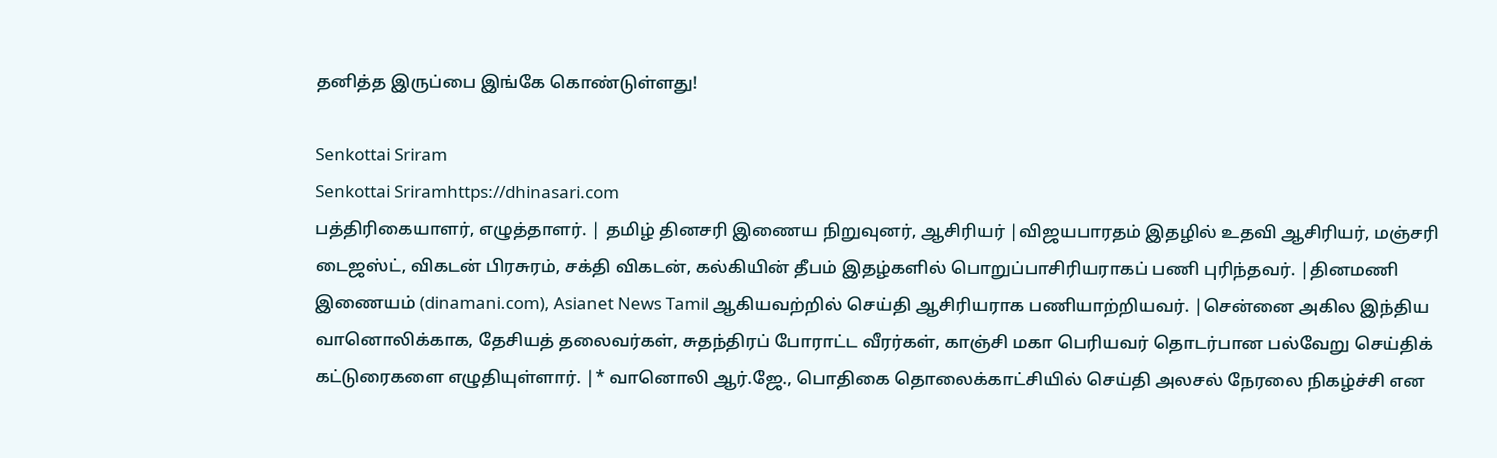தனித்த இருப்பை இங்கே கொண்டுள்ளது!

Senkottai Sriram
Senkottai Sriramhttps://dhinasari.com
பத்திரிகையாளர், எழுத்தாளர். | தமிழ் தினசரி இணைய நிறுவுனர், ஆசிரியர் |விஜயபாரதம் இதழில் உதவி ஆசிரியர், மஞ்சரி டைஜஸ்ட், விகடன் பிரசுரம், சக்தி விகடன், கல்கியின் தீபம் இதழ்களில் பொறுப்பாசிரியராகப் பணி புரிந்தவர். |தினமணி இணையம் (dinamani.com), Asianet News Tamil ஆகியவற்றில் செய்தி ஆசிரியராக பணியாற்றியவர். |சென்னை அகில இந்திய வானொலிக்காக, தேசியத் தலைவர்கள், சுதந்திரப் போராட்ட வீரர்கள், காஞ்சி மகா பெரியவர் தொடர்பான பல்வேறு செய்திக் கட்டுரைகளை எழுதியுள்ளார். |* வானொலி ஆர்.ஜே., பொதிகை தொலைக்காட்சியில் செய்தி அலசல் நேரலை நிகழ்ச்சி என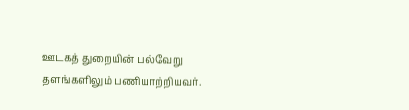ஊடகத் துறையின் பல்வேறு தளங்களிலும் பணியாற்றியவர்.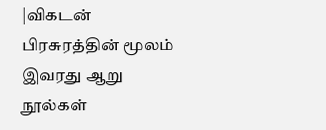|விகடன் பிரசுரத்தின் மூலம் இவரது ஆறு நூல்கள்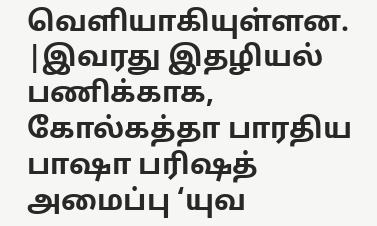வெளியாகியுள்ளன. |இவரது இதழியல் பணிக்காக, கோல்கத்தா பாரதிய பாஷா பரிஷத் அமைப்பு ‘யுவ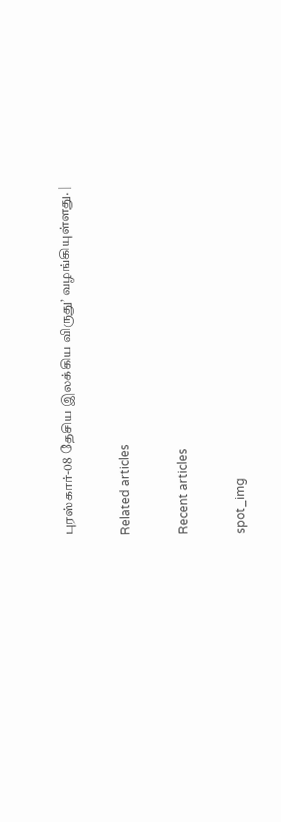புரஸ்கார்-08 தேசிய இலக்கிய விருது’ வழங்கியுள்ளது. |

Related articles

Recent articles

spot_img